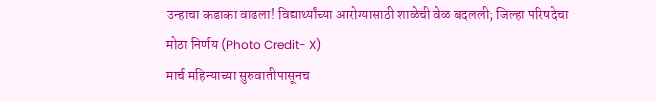उन्हाचा कडाका वाढला! विद्यार्थ्यांच्या आरोग्यासाठी शाळेची वेळ बदलली; जिल्हा परिषदेचा मोठा निर्णय (Photo Credit- X)
मार्च महिन्याच्या सुरुवातीपासूनच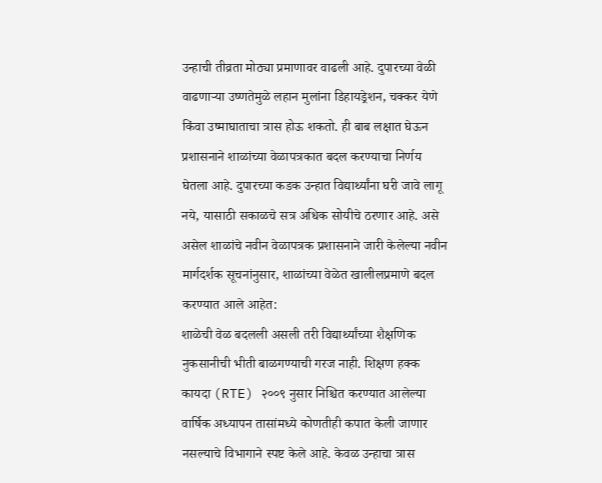उन्हाची तीव्रता मोठ्या प्रमाणावर वाढली आहे. दुपारच्या वेळी वाढणाऱ्या उष्णतेमुळे लहान मुलांना डिहायड्रेशन, चक्कर येणे किंवा उष्माघाताचा त्रास होऊ शकतो. ही बाब लक्षात घेऊन प्रशासनाने शाळांच्या वेळापत्रकात बदल करण्याचा निर्णय घेतला आहे. दुपारच्या कडक उन्हात विद्यार्थ्यांना घरी जावे लागू नये, यासाठी सकाळचे सत्र अधिक सोयीचे ठरणार आहे. असे असेल शाळांचे नवीन वेळापत्रक प्रशासनाने जारी केलेल्या नवीन मार्गदर्शक सूचनांनुसार, शाळांच्या वेळेत खालीलप्रमाणे बदल करण्यात आले आहेत:
शाळेची वेळ बदलली असली तरी विद्यार्थ्यांच्या शैक्षणिक नुकसानीची भीती बाळगण्याची गरज नाही. शिक्षण हक्क कायदा (RTE) २००९ नुसार निश्चित करण्यात आलेल्या वार्षिक अध्यापन तासांमध्ये कोणतीही कपात केली जाणार नसल्याचे विभागाने स्पष्ट केले आहे. केवळ उन्हाचा त्रास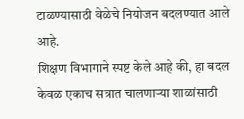टाळण्यासाठी वेळेचे नियोजन बदलण्यात आले आहे.
शिक्षण विभागाने स्पष्ट केले आहे की, हा बदल केवळ एकाच सत्रात चालणाऱ्या शाळांसाठी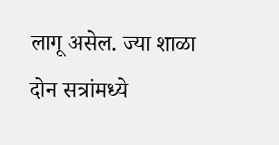लागू असेल. ज्या शाळा दोन सत्रांमध्ये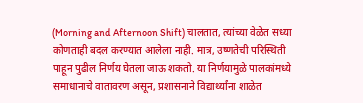(Morning and Afternoon Shift) चालतात, त्यांच्या वेळेत सध्या कोणताही बदल करण्यात आलेला नाही. मात्र, उष्णतेची परिस्थिती पाहून पुढील निर्णय घेतला जाऊ शकतो. या निर्णयामुळे पालकांमध्ये समाधानाचे वातावरण असून, प्रशासनाने विद्यार्थ्यांना शाळेत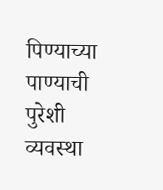पिण्याच्या पाण्याची पुरेशी व्यवस्था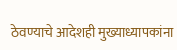ठेवण्याचे आदेशही मुख्याध्यापकांना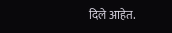दिले आहेत.